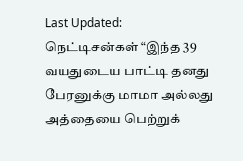Last Updated:
நெட்டிசன்கள் “இந்த 39 வயதுடைய பாட்டி தனது பேரனுக்கு மாமா அல்லது அத்தையை பெற்றுக்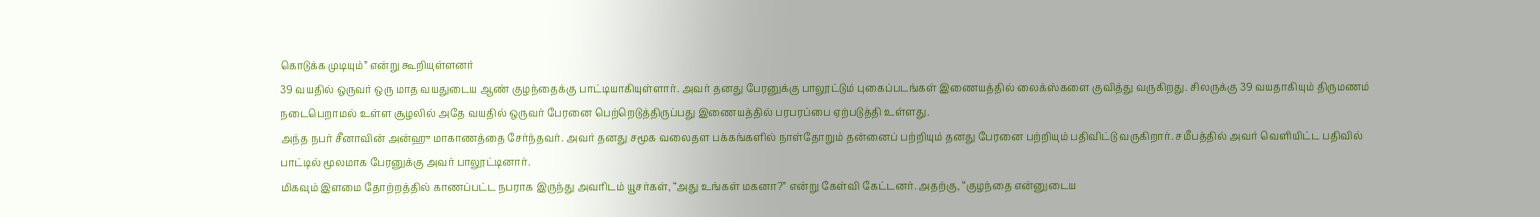கொடுக்க முடியும்” என்று கூறியுள்ளனர்
39 வயதில் ஒருவர் ஒரு மாத வயதுடைய ஆண் குழந்தைக்கு பாட்டியாகியுள்ளார். அவர் தனது பேரனுக்கு பாலூட்டும் புகைப்படங்கள் இணையத்தில் லைக்ஸ்களை குவித்து வருகிறது. சிலருக்கு 39 வயதாகியும் திருமணம் நடைபெறாமல் உள்ள சூழலில் அதே வயதில் ஒருவர் பேரனை பெற்றெடுத்திருப்பது இணையத்தில் பரபரப்பை ஏற்படுத்தி உள்ளது.
அந்த நபர் சீனாவின் அன்ஹு மாகாணத்தை சேர்ந்தவர். அவர் தனது சமூக வலைதள பக்கங்களில் நாள்தோறும் தன்னைப் பற்றியும் தனது பேரனை பற்றியும் பதிவிட்டு வருகிறார். சமீபத்தில் அவர் வெளியிட்ட பதிவில் பாட்டில் மூலமாக பேரனுக்கு அவர் பாலூட்டினார்.
மிகவும் இளமை தோற்றத்தில் காணப்பட்ட நபராக இருந்து அவரிடம் யூசர்கள், “அது உங்கள் மகனா?” என்று கேள்வி கேட்டனர். அதற்கு, “குழந்தை என்னுடைய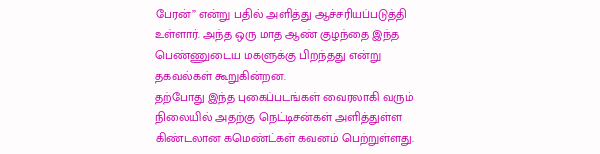பேரன்” என்று பதில் அளித்து ஆச்சரியப்படுத்தி உள்ளார். அந்த ஒரு மாத ஆண் குழந்தை இந்த பெண்ணுடைய மகளுக்கு பிறந்தது என்று தகவல்கள் கூறுகின்றன.
தற்போது இந்த புகைப்படங்கள் வைரலாகி வரும் நிலையில் அதற்கு நெட்டிசன்கள் அளித்துள்ள கிண்டலான கமெண்ட்கள் கவனம் பெற்றுள்ளது.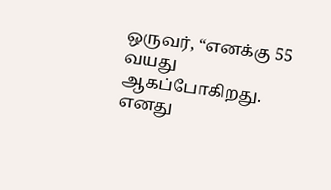ஒருவர், “எனக்கு 55 வயது ஆகப்போகிறது. எனது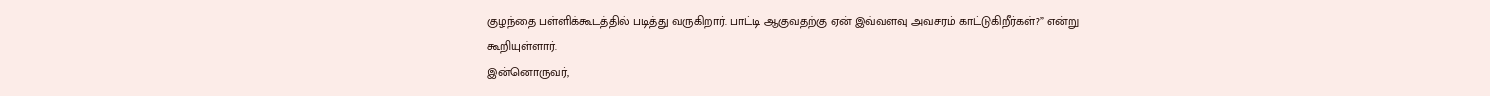குழந்தை பள்ளிக்கூடத்தில் படித்து வருகிறார். பாட்டி ஆகுவதற்கு ஏன் இவ்வளவு அவசரம் காட்டுகிறீர்கள்?” என்று கூறியுள்ளார்.
இன்னொருவர்,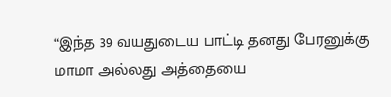“இந்த 39 வயதுடைய பாட்டி தனது பேரனுக்கு மாமா அல்லது அத்தையை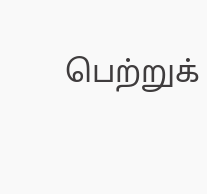பெற்றுக்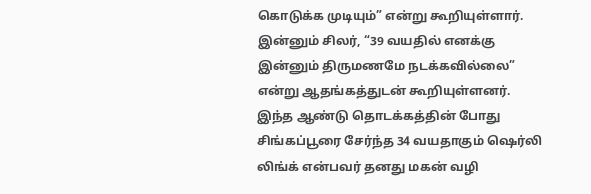கொடுக்க முடியும்” என்று கூறியுள்ளார். இன்னும் சிலர், “39 வயதில் எனக்கு இன்னும் திருமணமே நடக்கவில்லை” என்று ஆதங்கத்துடன் கூறியுள்ளனர்.
இந்த ஆண்டு தொடக்கத்தின் போது சிங்கப்பூரை சேர்ந்த 34 வயதாகும் ஷெர்லி லிங்க் என்பவர் தனது மகன் வழி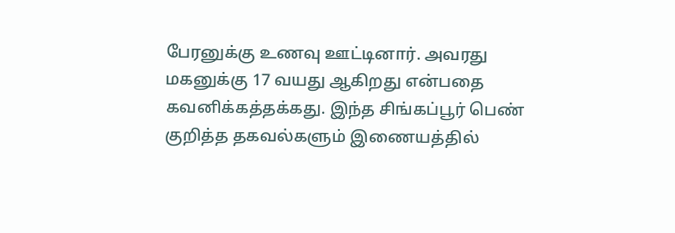பேரனுக்கு உணவு ஊட்டினார். அவரது மகனுக்கு 17 வயது ஆகிறது என்பதை கவனிக்கத்தக்கது. இந்த சிங்கப்பூர் பெண் குறித்த தகவல்களும் இணையத்தில்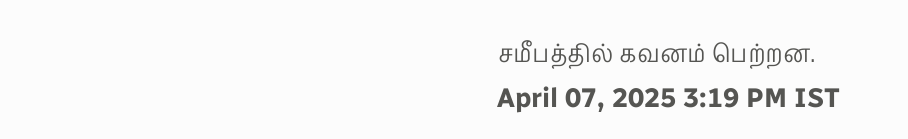சமீபத்தில் கவனம் பெற்றன.
April 07, 2025 3:19 PM IST